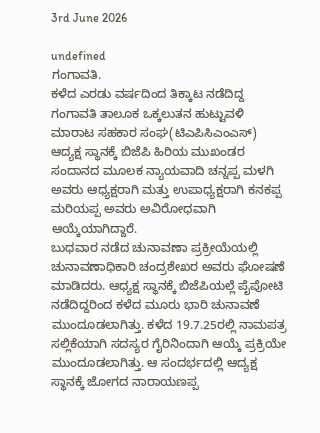3rd June 2026

undefined
ಗಂಗಾವತಿ.
ಕಳೆದ ಎರಡು ವರ್ಷದಿಂದ ತಿಕ್ಕಾಟ ನಡೆದಿದ್ದ ಗಂಗಾವತಿ ತಾಲೂಕ ಒಕ್ಕಲುತನ ಹುಟ್ಟುವಳಿ ಮಾರಾಟ ಸಹಕಾರ ಸಂಘ(ಟಿಎಪಿಸಿಎಂಎಸ್) ಆದ್ಯಕ್ಷ ಸ್ಥಾನಕ್ಕೆ ಬಿಜೆಪಿ ಹಿರಿಯ ಮುಖಂಡರ ಸಂದಾನದ ಮೂಲಕ ನ್ಯಾಯವಾದಿ ಚನ್ನಪ್ಪ ಮಳಗಿ ಅವರು ಆಧ್ಯಕ್ಷರಾಗಿ ಮತ್ತು ಉಪಾಧ್ಯಕ್ಷರಾಗಿ ಕನಕಪ್ಪ ಮರಿಯಪ್ಪ ಅವರು ಅವಿರೋಧವಾಗಿ ಆಯ್ಕೆಯಾಗಿದ್ದಾರೆ.
ಬುಧವಾರ ನಡೆದ ಚುನಾವಣಾ ಪ್ರಕ್ರೀಯೆಯಲ್ಲಿ ಚುನಾವಣಾಧಿಕಾರಿ ಚಂದ್ರಶೇಖರ ಅವರು ಘೋಷಣೆ ಮಾಡಿದರು. ಆಧ್ಯಕ್ಷ ಸ್ಥಾನಕ್ಕೆ ಬಿಜೆಪಿಯಲ್ಲೆ ಪೈಪೋಟಿ ನಡೆದಿದ್ದರಿಂದ ಕಳೆದ ಮೂರು ಭಾರಿ ಚುನಾವಣೆ ಮುಂದೂಡಲಾಗಿತ್ತು. ಕಳೆದ 19.7.25ರಲ್ಲಿ ನಾಮಪತ್ರ ಸಲ್ಲಿಕೆಯಾಗಿ ಸದಸ್ಯರ ಗೈರಿನಿಂದಾಗಿ ಆಯ್ಕೆ ಪ್ರಕ್ರಿಯೇ ಮುಂದೂಡಲಾಗಿತ್ತು. ಆ ಸಂದರ್ಭದಲ್ಲಿ ಆದ್ಯಕ್ಷ ಸ್ಥಾನಕ್ಕೆ ಜೋಗದ ನಾರಾಯಣಪ್ಪ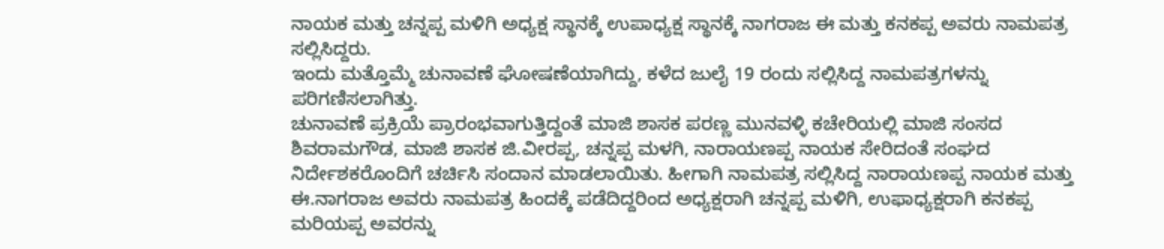ನಾಯಕ ಮತ್ತು ಚನ್ನಪ್ಪ ಮಳಿಗಿ ಅಧ್ಯಕ್ಷ ಸ್ಥಾನಕ್ಕೆ ಉಪಾಧ್ಯಕ್ಷ ಸ್ಥಾನಕ್ಕೆ ನಾಗರಾಜ ಈ ಮತ್ತು ಕನಕಪ್ಪ ಅವರು ನಾಮಪತ್ರ ಸಲ್ಲಿಸಿದ್ದರು.
ಇಂದು ಮತ್ತೊಮ್ಮೆ ಚುನಾವಣೆ ಘೋಷಣೆಯಾಗಿದ್ದು, ಕಳೆದ ಜುಲೈ 19 ರಂದು ಸಲ್ಲಿಸಿದ್ದ ನಾಮಪತ್ರಗಳನ್ನು ಪರಿಗಣಿಸಲಾಗಿತ್ತು.
ಚುನಾವಣೆ ಪ್ರಕ್ರಿಯೆ ಪ್ರಾರಂಭವಾಗುತ್ತಿದ್ದಂತೆ ಮಾಜಿ ಶಾಸಕ ಪರಣ್ಣ ಮುನವಳ್ಳಿ ಕಚೇರಿಯಲ್ಲಿ ಮಾಜಿ ಸಂಸದ ಶಿವರಾಮಗೌಡ, ಮಾಜಿ ಶಾಸಕ ಜಿ.ವೀರಪ್ಪ, ಚನ್ನಪ್ಪ ಮಳಗಿ, ನಾರಾಯಣಪ್ಪ ನಾಯಕ ಸೇರಿದಂತೆ ಸಂಘದ ನಿರ್ದೇಶಕರೊಂದಿಗೆ ಚರ್ಚಿಸಿ ಸಂದಾನ ಮಾಡಲಾಯಿತು. ಹೀಗಾಗಿ ನಾಮಪತ್ರ ಸಲ್ಲಿಸಿದ್ದ ನಾರಾಯಣಪ್ಪ ನಾಯಕ ಮತ್ತು ಈ.ನಾಗರಾಜ ಅವರು ನಾಮಪತ್ರ ಹಿಂದಕ್ಕೆ ಪಡೆದಿದ್ದರಿಂದ ಅಧ್ಯಕ್ಷರಾಗಿ ಚನ್ನಪ್ಪ ಮಳಿಗಿ, ಉಫಾಧ್ಯಕ್ಷರಾಗಿ ಕನಕಪ್ಪ ಮರಿಯಪ್ಪ ಅವರನ್ನು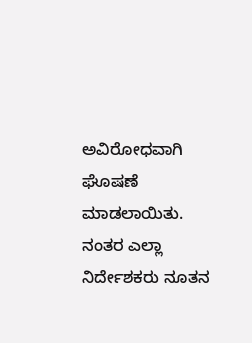ಅವಿರೋಧವಾಗಿ ಘೊಷಣೆ ಮಾಡಲಾಯಿತು.
ನಂತರ ಎಲ್ಲಾ ನಿರ್ದೇಶಕರು ನೂತನ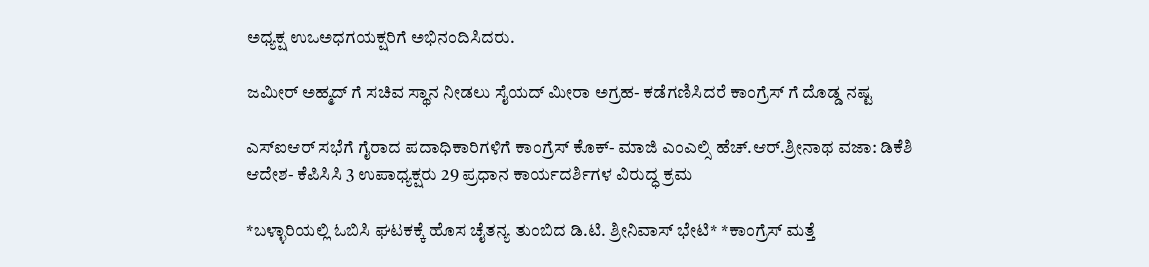ಅಧ್ಯಕ್ಷ ಉಒಅಧಗಯಕ್ಷರಿಗೆ ಅಭಿನಂದಿಸಿದರು.

ಜಮೀರ್ ಅಹ್ಮದ್ ಗೆ ಸಚಿವ ಸ್ಥಾನ ನೀಡಲು ಸೈಯದ್ ಮೀರಾ ಅಗ್ರಹ- ಕಡೆಗಣಿಸಿದರೆ ಕಾಂಗ್ರೆಸ್ ಗೆ ದೊಡ್ಡ ನಷ್ಟ

ಎಸ್ಐಆರ್ ಸಭೆಗೆ ಗೈರಾದ ಪದಾಧಿಕಾರಿಗಳಿಗೆ ಕಾಂಗ್ರೆಸ್ ಕೊಕ್- ಮಾಜಿ ಎಂಎಲ್ಸಿ ಹೆಚ್.ಆರ್.ಶ್ರೀನಾಥ ವಜಾ: ಡಿಕೆಶಿ ಆದೇಶ- ಕೆಪಿಸಿಸಿ 3 ಉಪಾಧ್ಯಕ್ಷರು 29 ಪ್ರಧಾನ ಕಾರ್ಯದರ್ಶಿಗಳ ವಿರುದ್ಧ ಕ್ರಮ

*ಬಳ್ಳಾರಿಯಲ್ಲಿ ಓಬಿಸಿ ಘಟಕಕ್ಕೆ ಹೊಸ ಚೈತನ್ಯ ತುಂಬಿದ ಡಿ.ಟಿ. ಶ್ರೀನಿವಾಸ್ ಭೇಟಿ* *ಕಾಂಗ್ರೆಸ್ ಮತ್ತೆ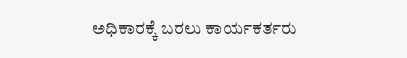ಅಧಿಕಾರಕ್ಕೆ ಬರಲು ಕಾರ್ಯಕರ್ತರು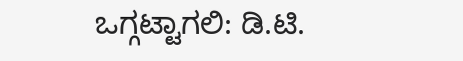ಒಗ್ಗಟ್ಟಾಗಲಿ: ಡಿ.ಟಿ.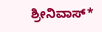ಶ್ರೀನಿವಾಸ್*